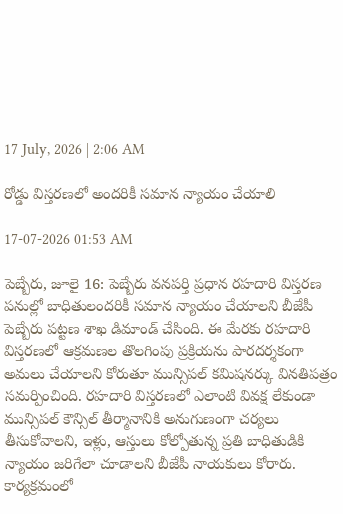17 July, 2026 | 2:06 AM

రోడ్డు విస్తరణలో అందరికీ సమాన న్యాయం చేయాలి

17-07-2026 01:53 AM

పెబ్బేరు, జూలై 16: పెబ్బేరు వనపర్తి ప్రధాన రహదారి విస్తరణ పనుల్లో బాధితులందరికీ సమాన న్యాయం చేయాలని బీజేపీ పెబ్బేరు పట్టణ శాఖ డిమాండ్ చేసింది. ఈ మేరకు రహదారి విస్తరణలో ఆక్రమణల తొలగింపు ప్రక్రియను పారదర్శకంగా అమలు చేయాలని కోరుతూ మున్సిపల్ కమిషనర్కు వినతిపత్రం సమర్పించింది. రహదారి విస్తరణలో ఎలాంటి వివక్ష లేకుండా మున్సిపల్ కౌన్సిల్ తీర్మానానికి అనుగుణంగా చర్యలు తీసుకోవాలని, ఇళ్లు, ఆస్తులు కోల్పోతున్న ప్రతి బాధితుడికి న్యాయం జరిగేలా చూడాలని బీజేపీ నాయకులు కోరారు. కార్యక్రమంలో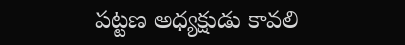పట్టణ అధ్యక్షుడు కావలి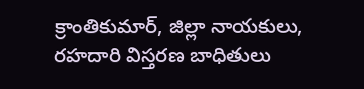క్రాంతికుమార్, జిల్లా నాయకులు, రహదారి విస్తరణ బాధితులు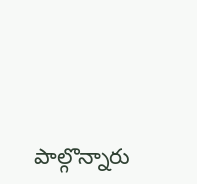పాల్గొన్నారు